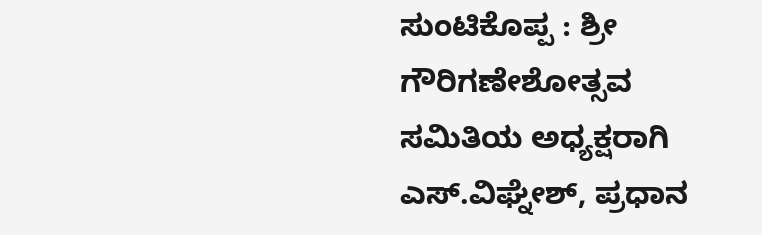ಸುಂಟಿಕೊಪ್ಪ : ಶ್ರೀ ಗೌರಿಗಣೇಶೋತ್ಸವ ಸಮಿತಿಯ ಅಧ್ಯಕ್ಷರಾಗಿ ಎಸ್.ವಿಘ್ನೇಶ್, ಪ್ರಧಾನ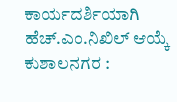ಕಾರ್ಯದರ್ಶಿಯಾಗಿ ಹೆಚ್.ಎಂ.ನಿಖಿಲ್ ಆಯ್ಕೆ
ಕುಶಾಲನಗರ :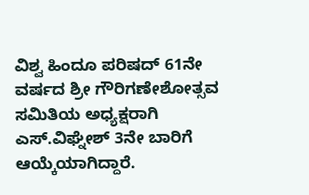ವಿಶ್ವ ಹಿಂದೂ ಪರಿಷದ್ 61ನೇ ವರ್ಷದ ಶ್ರೀ ಗೌರಿಗಣೇಶೋತ್ಸವ ಸಮಿತಿಯ ಅಧ್ಯಕ್ಷರಾಗಿ ಎಸ್.ವಿಘ್ನೇಶ್ 3ನೇ ಬಾರಿಗೆ ಆಯ್ಕೆಯಾಗಿದ್ದಾರೆ.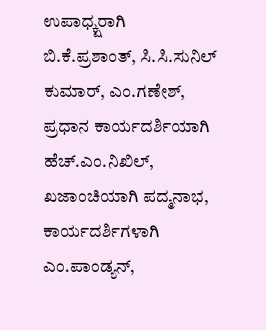ಉಪಾಧ್ಕ್ಷರಾಗಿ ಬಿ.ಕೆ.ಪ್ರಶಾಂತ್, ಸಿ.ಸಿ.ಸುನಿಲ್ ಕುಮಾರ್, ಎಂ.ಗಣೇಶ್, ಪ್ರಧಾನ ಕಾರ್ಯದರ್ಶಿಯಾಗಿ ಹೆಚ್.ಎಂ.ನಿಖಿಲ್, ಖಜಾಂಚಿಯಾಗಿ ಪದ್ಮನಾಭ, ಕಾರ್ಯದರ್ಶಿಗಳಾಗಿ ಎಂ.ಪಾಂಡ್ಯನ್,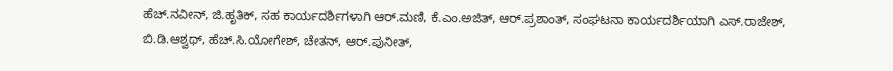ಹೆಚ್.ನವೀನ್, ಜಿ.ಹೃತಿಕ್, ಸಹ ಕಾರ್ಯದರ್ಶಿಗಳಾಗಿ ಆರ್.ಮಣಿ, ಕೆ.ಎಂ.ಅಜಿತ್, ಆರ್.ಪ್ರಶಾಂತ್, ಸಂಘಟನಾ ಕಾರ್ಯದರ್ಶಿಯಾಗಿ ಎಸ್.ರಾಜೇಶ್, ಬಿ.ಡಿ.ಆಶ್ವಥ್, ಹೆಚ್.ಸಿ.ಯೋಗೇಶ್, ಚೇತನ್, ಆರ್.ಪುನೀತ್,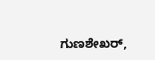ಗುಣಶೇಖರ್,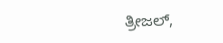ತ್ರೀಜಲ್,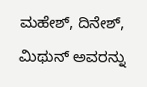ಮಹೇಶ್, ದಿನೇಶ್, ಮಿಥುನ್ ಅವರನ್ನು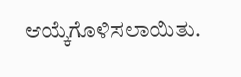ಆಯ್ಕೆಗೊಳಿಸಲಾಯಿತು.